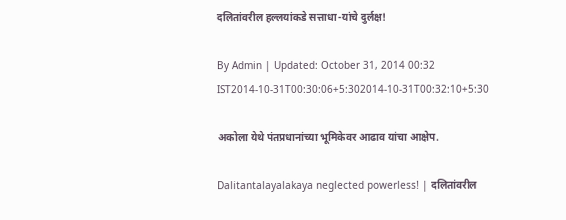दलितांवरील हल्लयांकडे सत्ताधा-यांचे दुर्लक्ष!

By Admin | Updated: October 31, 2014 00:32 IST2014-10-31T00:30:06+5:302014-10-31T00:32:10+5:30

अकोला येथे पंतप्रधानांच्या भूमिकेवर आढाव यांचा आक्षेप.

Dalitantalayalakaya neglected powerless! | दलितांवरील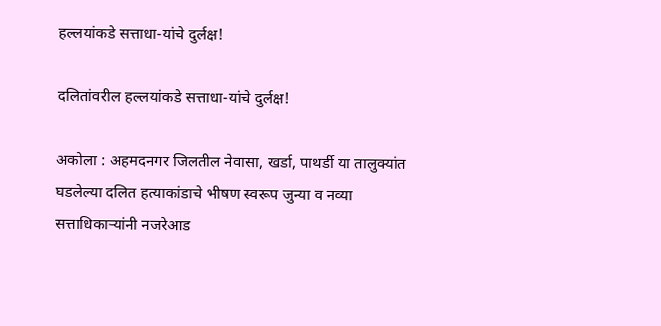हल्लयांकडे सत्ताधा-यांचे दुर्लक्ष!

दलितांवरील हल्लयांकडे सत्ताधा-यांचे दुर्लक्ष!

अकोला : अहमदनगर जिलतील नेवासा, खर्डा, पाथर्डी या तालुक्यांत घडलेल्या दलित हत्याकांडाचे भीषण स्वरूप जुन्या व नव्या सत्ताधिकार्‍यांनी नजरेआड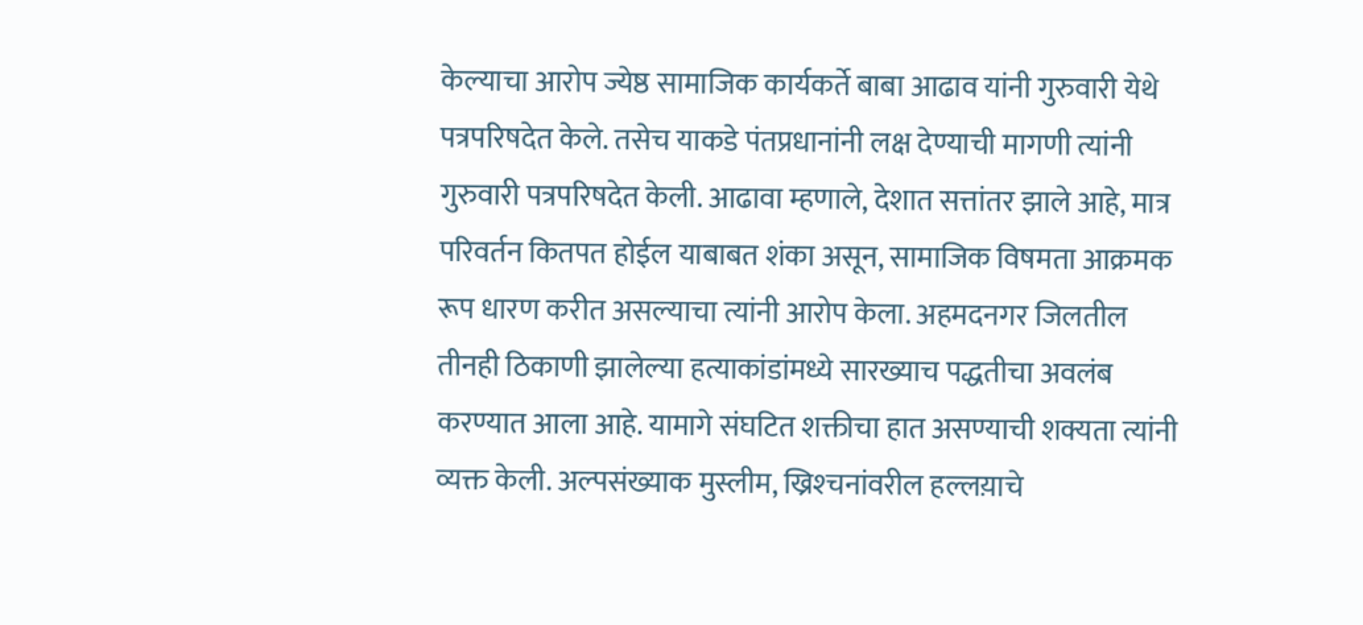केल्याचा आरोप ज्येष्ठ सामाजिक कार्यकर्ते बाबा आढाव यांनी गुरुवारी येथे पत्रपरिषदेत केले. तसेच याकडे पंतप्रधानांनी लक्ष देण्याची मागणी त्यांनी गुरुवारी पत्रपरिषदेत केली. आढावा म्हणाले, देशात सत्तांतर झाले आहे, मात्र परिवर्तन कितपत होईल याबाबत शंका असून, सामाजिक विषमता आक्रमक रूप धारण करीत असल्याचा त्यांनी आरोप केला. अहमदनगर जिलतील तीनही ठिकाणी झालेल्या हत्याकांडांमध्ये सारख्याच पद्धतीचा अवलंब करण्यात आला आहे. यामागे संघटित शक्तीचा हात असण्याची शक्यता त्यांनी व्यक्त केली. अल्पसंख्याक मुस्लीम, ख्रिश्‍चनांवरील हल्लय़ाचे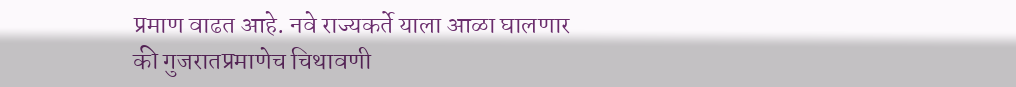प्रमाण वाढत आहे. नवे राज्यकर्ते याला आळा घालणार की गुजरातप्रमाणेच चिथावणी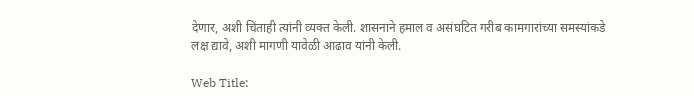देणार, अशी चिंताही त्यांनी व्यक्त केली. शासनाने हमाल व असंघटित गरीब कामगारांच्या समस्यांकडे लक्ष द्यावे, अशी मागणी यावेळी आढाव यांनी केली.

Web Title: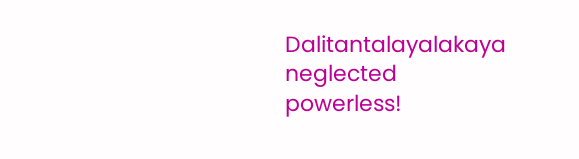Dalitantalayalakaya neglected powerless!